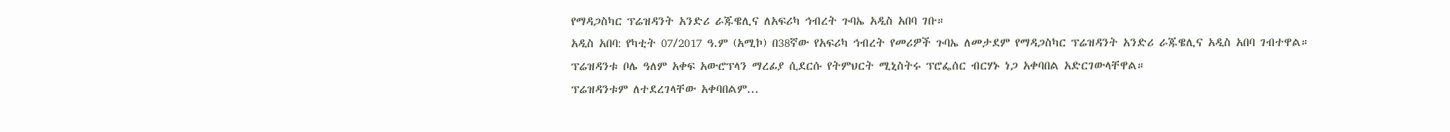የማዳጋስካር ፕሬዝዳንት አንድሪ ራጁዌሊና ለአፍሪካ ኅብረት ጉባኤ አዲስ አበባ ገቡ።
አዲስ አበባ: የካቲት 07/2017 ዓ.ም (አሚኮ) በ38ኛው የአፍሪካ ኅብረት የመሪዎች ጉባኤ ለመታደም የማዳጋስካር ፕሬዝዳንት አንድሪ ራጁዌሊና አዲስ አበባ ገብተዋል።
ፕሬዝዳንቱ ቦሌ ዓለም አቀፍ አውሮፕላን ማረፊያ ሲደርሱ የትምህርት ሚኒስትሩ ፕሮፌሰር ብርሃኑ ነጋ አቀባበል አድርገውላቸዋል።
ፕሬዝዳንቱም ለተደረገላቸው አቀባበልም...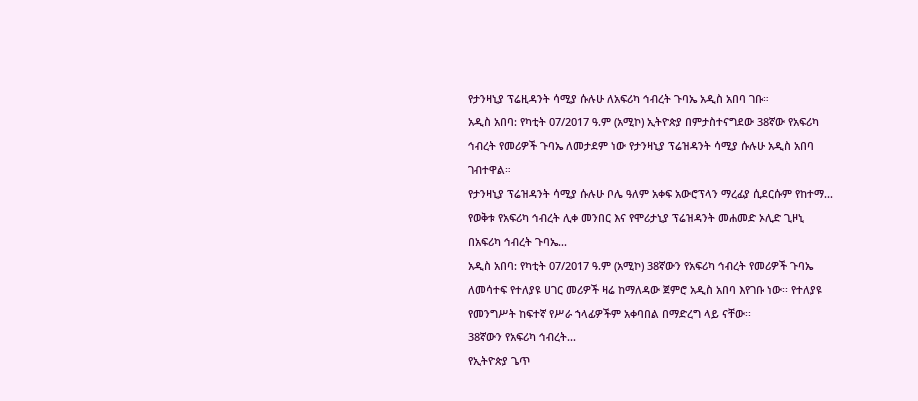የታንዛኒያ ፕሬዚዳንት ሳሚያ ሱሉሁ ለአፍሪካ ኅብረት ጉባኤ አዲስ አበባ ገቡ።
አዲስ አበባ: የካቲት 07/2017 ዓ.ም (አሚኮ) ኢትዮጵያ በምታስተናግደው 38ኛው የአፍሪካ ኅብረት የመሪዎች ጉባኤ ለመታደም ነው የታንዛኒያ ፕሬዝዳንት ሳሚያ ሱሉሁ አዲስ አበባ ገብተዋል።
የታንዛኒያ ፕሬዝዳንት ሳሚያ ሱሉሁ ቦሌ ዓለም አቀፍ አውሮፕላን ማረፊያ ሲደርሱም የከተማ...
የወቅቱ የአፍሪካ ኅብረት ሊቀ መንበር እና የሞሪታኒያ ፕሬዝዳንት መሐመድ ኦሊድ ጊዞኒ በአፍሪካ ኅብረት ጉባኤ...
አዲስ አበባ: የካቲት 07/2017 ዓ.ም (አሚኮ) 38ኛውን የአፍሪካ ኅብረት የመሪዎች ጉባኤ ለመሳተፍ የተለያዩ ሀገር መሪዎች ዛሬ ከማለዳው ጀምሮ አዲስ አበባ እየገቡ ነው፡፡ የተለያዩ የመንግሥት ከፍተኛ የሥራ ኀላፊዎችም አቀባበል በማድረግ ላይ ናቸው፡፡
38ኛውን የአፍሪካ ኅብረት...
የኢትዮጵያ ጌጥ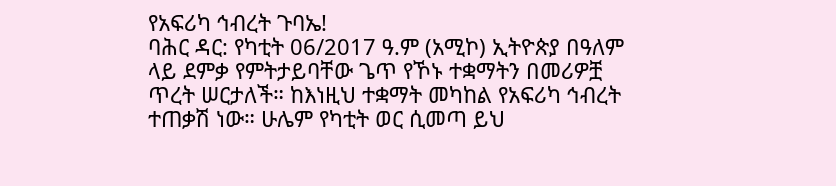የአፍሪካ ኅብረት ጉባኤ!
ባሕር ዳር: የካቲት 06/2017 ዓ.ም (አሚኮ) ኢትዮጵያ በዓለም ላይ ደምቃ የምትታይባቸው ጌጥ የኾኑ ተቋማትን በመሪዎቿ ጥረት ሠርታለች። ከእነዚህ ተቋማት መካከል የአፍሪካ ኅብረት ተጠቃሽ ነው። ሁሌም የካቲት ወር ሲመጣ ይህ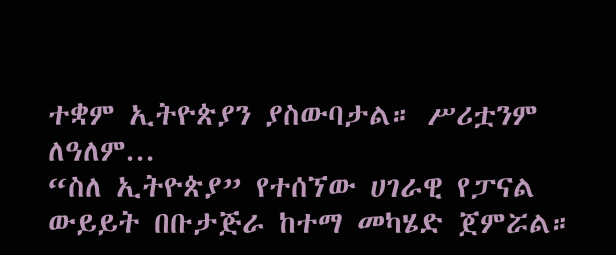ተቋም ኢትዮጵያን ያስውባታል። ሥሪቷንም ለዓለም...
“ስለ ኢትዮጵያ” የተሰኘው ሀገራዊ የፓናል ውይይት በቡታጅራ ከተማ መካሄድ ጀምሯል።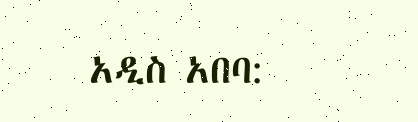አዲስ አበባ: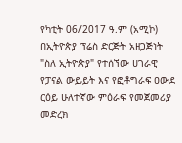የካቲት 06/2017 ዓ.ም (አሚኮ) በኢትዮጵያ ፕሬስ ድርጅት አዘጋጅነት "ስለ ኢትዮጵያ" የተሰኘው ሀገራዊ የፓናል ውይይት እና የፎቶግራፍ ዐውደ ርዕይ ሁለተኛው ምዕራፍ የመጀመሪያ መድረክ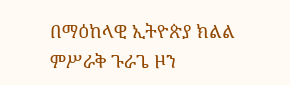በማዕከላዊ ኢትዮጵያ ክልል ምሥራቅ ጉራጌ ዞን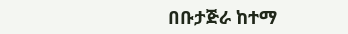በቡታጅራ ከተማ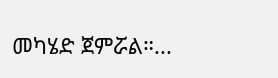መካሄድ ጀምሯል።...